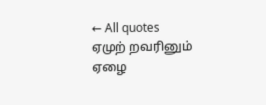← All quotes
ஏமுற் றவரினும் ஏழை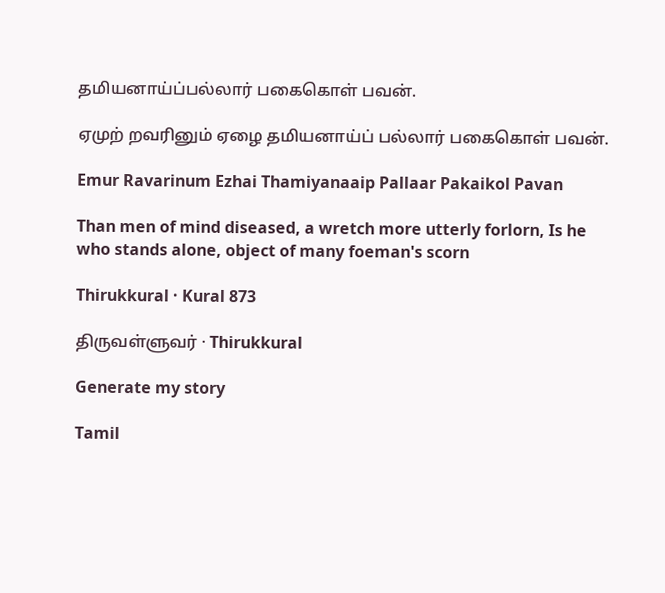தமியனாய்ப்பல்லார் பகைகொள் பவன்.

ஏமுற் றவரினும் ஏழை தமியனாய்ப் பல்லார் பகைகொள் பவன்.

Emur Ravarinum Ezhai Thamiyanaaip Pallaar Pakaikol Pavan

Than men of mind diseased, a wretch more utterly forlorn, Is he who stands alone, object of many foeman's scorn

Thirukkural · Kural 873

திருவள்ளுவர் · Thirukkural

Generate my story

Tamil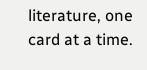literature, one card at a time.